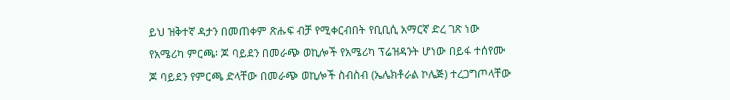ይህ ዝቅተኛ ዳታን በመጠቀም ጽሑፍ ብቻ የሚቀርብበት የቢቢሲ አማርኛ ድረ ገጽ ነው
የአሜሪካ ምርጫ፡ ጆ ባይደን በመራጭ ወኪሎች የአሜሪካ ፕሬዝዳንት ሆነው በይፋ ተሰየሙ
ጆ ባይደን የምርጫ ድላቸው በመራጭ ወኪሎች ስብስብ (ኤሌክቶራል ኮሌጅ) ተረጋግጦላቸው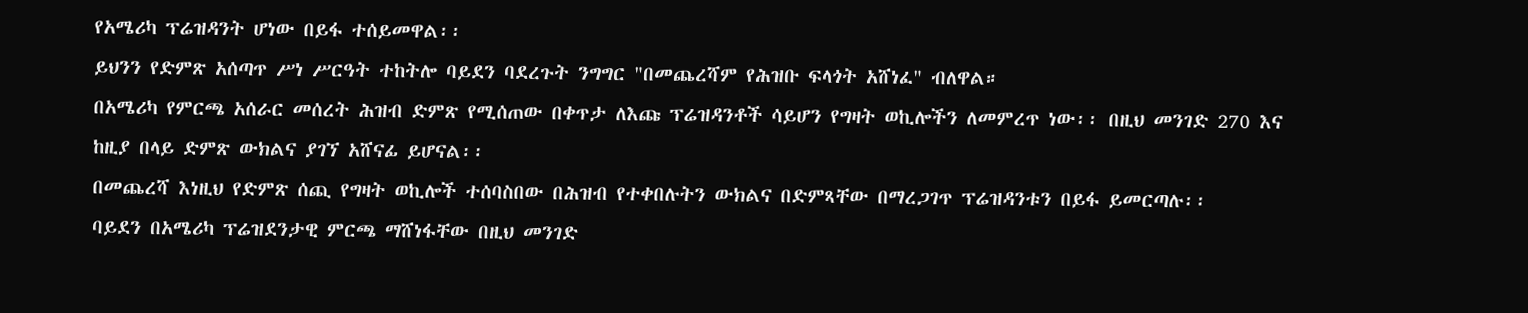የአሜሪካ ፕሬዝዳንት ሆነው በይፋ ተሰይመዋል፡፡
ይህንን የድምጽ አሰጣጥ ሥነ ሥርዓት ተከትሎ ባይደን ባደረጉት ንግግር "በመጨረሻም የሕዝቡ ፍላጎት አሸነፈ" ብለዋል።
በአሜሪካ የምርጫ አሰራር መሰረት ሕዝብ ድምጽ የሚሰጠው በቀጥታ ለእጩ ፕሬዝዳንቶች ሳይሆን የግዛት ወኪሎችን ለመምረጥ ነው፡፡ በዚህ መንገድ 270 እና ከዚያ በላይ ድምጽ ውክልና ያገኘ አሸናፊ ይሆናል፡፡
በመጨረሻ እነዚህ የድምጽ ሰጪ የግዛት ወኪሎች ተሰባስበው በሕዝብ የተቀበሉትን ውክልና በድምጻቸው በማረጋገጥ ፕሬዝዳንቱን በይፋ ይመርጣሉ፡፡
ባይደን በአሜሪካ ፕሬዝደንታዊ ምርጫ ማሸነፋቸው በዚህ መንገድ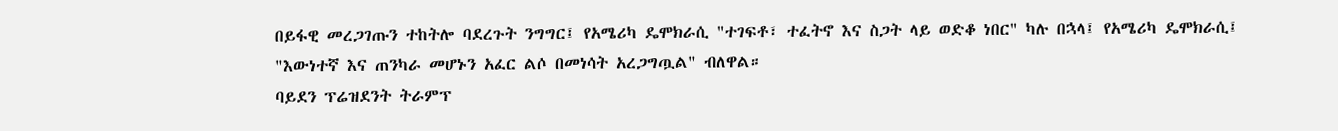በይፋዊ መረጋገጡን ተከትሎ ባደረጉት ንግግር፤ የአሜሪካ ዴሞክራሲ "ተገፍቶ፣ ተፈትኖ እና ስጋት ላይ ወድቆ ነበር" ካሉ በኋላ፤ የአሜሪካ ዴሞክራሲ፤ "እውነተኛ እና ጠንካራ መሆኑን አፈር ልሶ በመነሳት አረጋግጧል" ብለዋል።
ባይደን ፕሬዝደንት ትራምፕ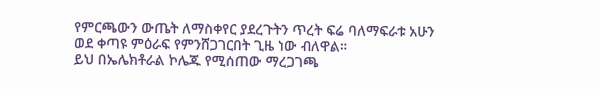የምርጫውን ውጤት ለማስቀየር ያደረጉትን ጥረት ፍሬ ባለማፍራቱ አሁን ወደ ቀጣዩ ምዕራፍ የምንሸጋገርበት ጊዜ ነው ብለዋል።
ይህ በኤሌክቶራል ኮሌጁ የሚሰጠው ማረጋገጫ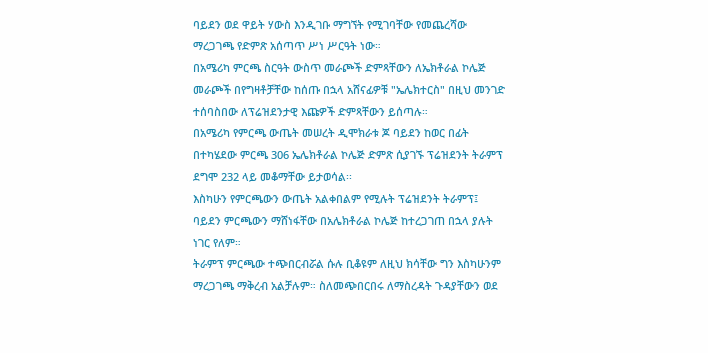ባይደን ወደ ዋይት ሃውስ እንዲገቡ ማግኘት የሚገባቸው የመጨረሻው ማረጋገጫ የድምጽ አሰጣጥ ሥነ ሥርዓት ነው።
በአሜሪካ ምርጫ ስርዓት ውስጥ መራጮች ድምጻቸውን ለኤክቶራል ኮሌጅ መራጮች በየግዛቶቻቸው ከሰጡ በኋላ አሸናፊዎቹ "ኤሌክተርስ" በዚህ መንገድ ተሰባስበው ለፕሬዝደንታዊ እጩዎች ድምጻቸውን ይሰጣሉ።
በአሜሪካ የምርጫ ውጤት መሠረት ዲሞክራቱ ጆ ባይደን ከወር በፊት በተካሄደው ምርጫ 306 ኤሌክቶራል ኮሌጅ ድምጽ ሲያገኙ ፕሬዝደንት ትራምፕ ደግሞ 232 ላይ መቆማቸው ይታወሳል፡፡
እስካሁን የምርጫውን ውጤት አልቀበልም የሚሉት ፕሬዝደንት ትራምፕ፤ ባይደን ምርጫውን ማሸነፋቸው በአሌክቶራል ኮሌጅ ከተረጋገጠ በኋላ ያሉት ነገር የለም።
ትራምፕ ምርጫው ተጭበርብሯል ሱሉ ቢቆዩም ለዚህ ክሳቸው ግን እስካሁንም ማረጋገጫ ማቅረብ አልቻሉም። ስለመጭበርበሩ ለማስረዳት ጉዳያቸውን ወደ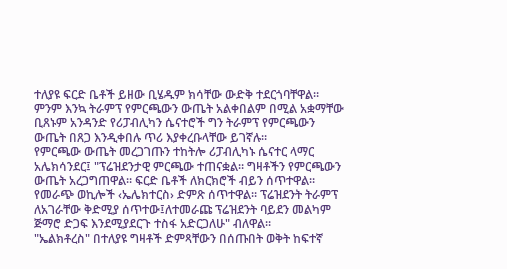ተለያዩ ፍርድ ቤቶች ይዘው ቢሄዱም ክሳቸው ውድቅ ተደርጎባቸዋል።
ምንም እንኳ ትራምፕ የምርጫውን ውጤት አልቀበልም በሚል አቋማቸው ቢጸኑም አንዳንድ የሪፓብሊካን ሴናተሮች ግን ትራምፕ የምርጫውን ውጤት በጸጋ እንዲቀበሉ ጥሪ እያቀረቡላቸው ይገኛሉ።
የምርጫው ውጤት መረጋገጡን ተከትሎ ሪፓብሊካኑ ሴናተር ላማር አሌክሳንደር፤ "ፕሬዝደንታዊ ምርጫው ተጠናቋል። ግዛቶችን የምርጫውን ውጤት አረጋግጠዋል። ፍርድ ቤቶች ለክርክሮች ብይን ሰጥተዋል። የመራጭ ወኪሎች ‹ኤሌክተርስ› ድምጽ ሰጥተዋል። ፕሬዝደንት ትራምፕ ለአገራቸው ቅድሚያ ሰጥተው፤ለተመራጩ ፕሬዝደንት ባይደን መልካም ጅማሮ ድጋፍ እንደሚያደርጉ ተስፋ አድርጋለሁ" ብለዋል።
"ኤልክቶረስ" በተለያዩ ግዛቶች ድምጻቸውን በሰጡበት ወቅት ከፍተኛ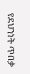የደህንነት ጥበቃ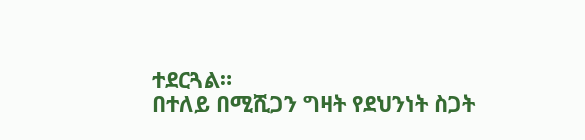ተደርጓል።
በተለይ በሚሺጋን ግዛት የደህንነት ስጋት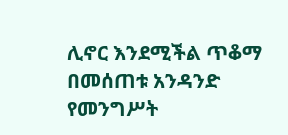ሊኖር እንደሚችል ጥቆማ በመሰጠቱ አንዳንድ የመንግሥት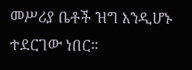መሥሪያ ቤቶች ዝግ እንዲሆኑ ተደርገው ነበር።